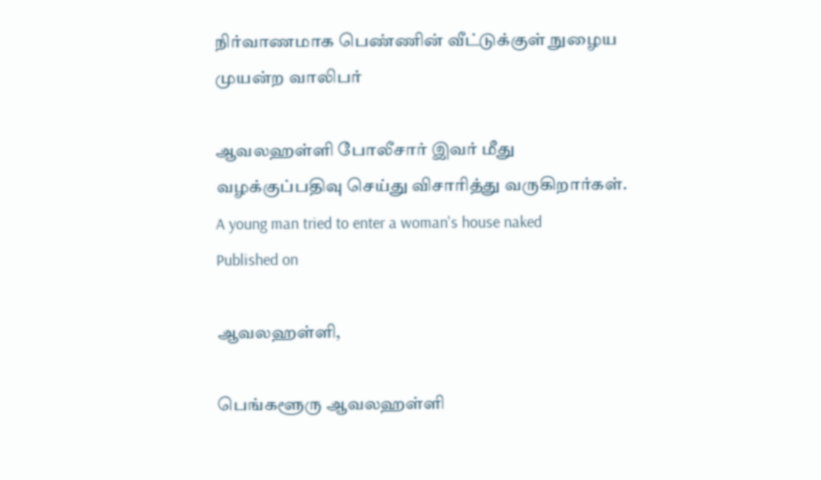நிர்வாணமாக பெண்ணின் வீட்டுக்குள் நுழைய முயன்ற வாலிபர்

ஆவலஹள்ளி போலீசார் இவர் மீது வழக்குப்பதிவு செய்து விசாரித்து வருகிறார்கள்.
A young man tried to enter a woman's house naked
Published on

ஆவலஹள்ளி,

பெங்களூரு ஆவலஹள்ளி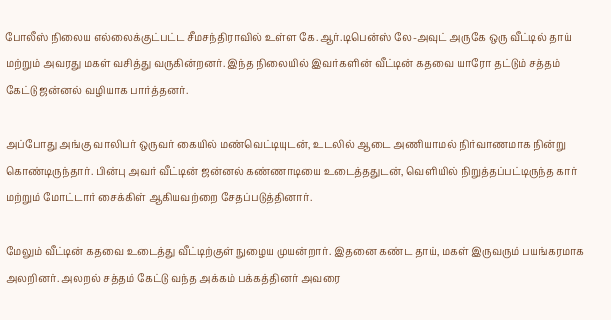போலீஸ் நிலைய எல்லைக்குட்பட்ட சீமசந்திராவில் உள்ள கே.ஆர்.டிபென்ஸ் லே-அவுட் அருகே ஒரு வீட்டில் தாய் மற்றும் அவரது மகள் வசித்து வருகின்றனர். இந்த நிலையில் இவர்களின் வீட்டின் கதவை யாரோ தட்டும் சத்தம் கேட்டு ஜன்னல் வழியாக பார்த்தனர்.

அப்போது அங்கு வாலிபர் ஒருவர் கையில் மண்வெட்டியுடன், உடலில் ஆடை அணியாமல் நிர்வாணமாக நின்று கொண்டிருந்தார். பின்பு அவர் வீட்டின் ஜன்னல் கண்ணாடியை உடைத்ததுடன், வெளியில் நிறுத்தப்பட்டிருந்த கார் மற்றும் மோட்டார் சைக்கிள் ஆகியவற்றை சேதப்படுத்தினார்.

மேலும் வீட்டின் கதவை உடைத்து வீட்டிற்குள் நுழைய முயன்றார். இதனை கண்ட தாய், மகள் இருவரும் பயங்கரமாக அலறினர். அலறல் சத்தம் கேட்டு வந்த அக்கம் பக்கத்தினர் அவரை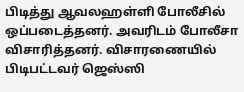பிடித்து ஆவலஹள்ளி போலீசில் ஒப்படைத்தனர். அவரிடம் போலீசா விசாரித்தனர். விசாரணையில் பிடிபட்டவர் ஜெஸ்ஸி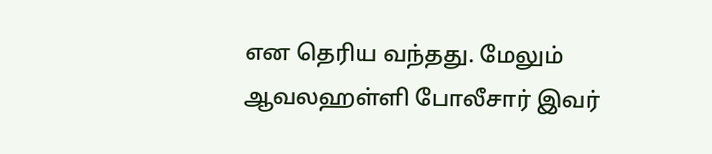என தெரிய வந்தது. மேலும் ஆவலஹள்ளி போலீசார் இவர்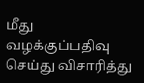மீது வழக்குப்பதிவு செய்து விசாரித்து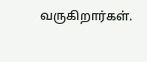வருகிறார்கள்.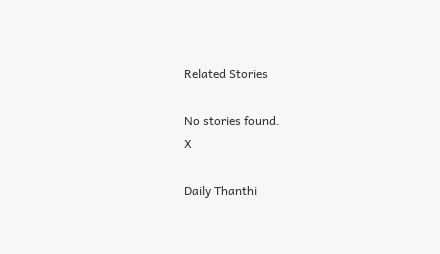Related Stories

No stories found.
X

Daily Thanthi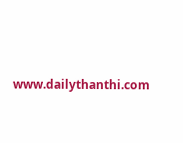www.dailythanthi.com